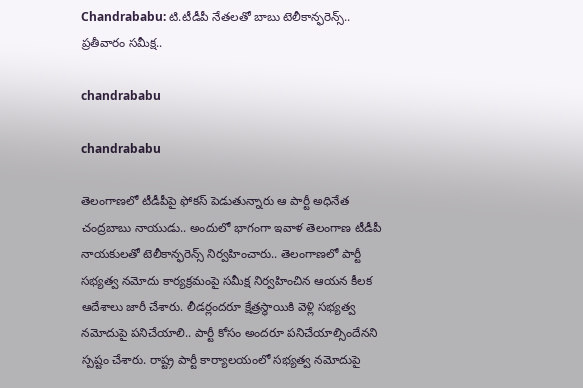Chandrababu: టి.టీడీపీ నేతలతో బాబు టెలీకాన్ఫరెన్స్‌.. ప్రతీవారం సమీక్ష..

chandrababu

chandrababu

తెలంగాణలో టీడీపీపై ఫోకస్‌ పెడుతున్నారు ఆ పార్టీ అధినేత చంద్రబాబు నాయుడు.. అందులో భాగంగా ఇవాళ తెలంగాణ టీడీపీ నాయ‌కుల‌తో టెలీకాన్ఫరెన్స్‌ నిర్వహించారు.. తెలంగాణలో పార్టీ స‌భ్యత్వ న‌మోదు కార్యక్రమంపై సమీక్ష నిర్వహించిన ఆయన కీలక ఆదేశాలు జారీ చేశారు. లీడ‌ర్లంద‌రూ క్షేత్రస్థాయికి వెళ్లి స‌భ్యత్వ నమోదుపై ప‌నిచేయాలి.. పార్టీ కోసం అంద‌రూ ప‌నిచేయాల్సిందేనని స్పష్టం చేశారు. రాష్ట్ర పార్టీ కార్యాల‌యంలో స‌భ్యత్వ న‌మోదుపై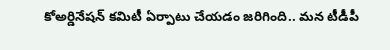కోఅర్డినేష‌న్ క‌మిటీ ఏర్పాటు చేయడం జరిగింది.. మ‌న టీడీపీ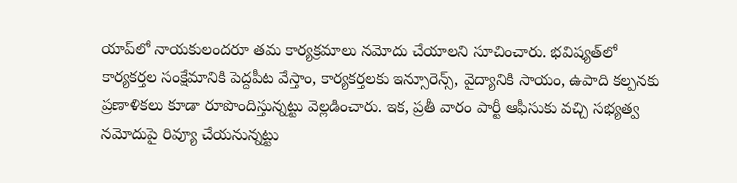యాప్‌లో నాయ‌కులంద‌రూ త‌మ కార్యక్రమాలు న‌మోదు చేయాలని సూచించారు. భ‌విష్యత్‌లో కార్యక‌ర్తల సంక్షేమానికి పెద్దపీట‌ వేస్తాం, కార్యక‌ర్తల‌కు ఇన్సూరెన్స్, వైద్యానికి సాయం, ఉపాది క‌ల్పనకు ప్రణాళికలు కూడా రూపొందిస్తున్నట్టు వెల్లడించారు. ఇక, ప్రతీ వారం పార్టీ ఆఫీసుకు వ‌చ్చి స‌భ్యత్వ నమోదుపై రివ్యూ చేయనున్నట్టు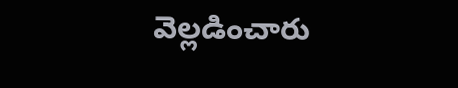వెల్లడించారు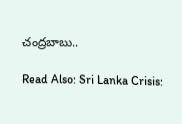చంద్రబాబు..

Read Also: Sri Lanka Crisis: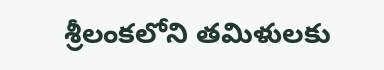శ్రీలంకలోని తమిళులకు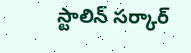స్టాలిన్ సర్కార్‌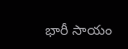భారీ సాయం